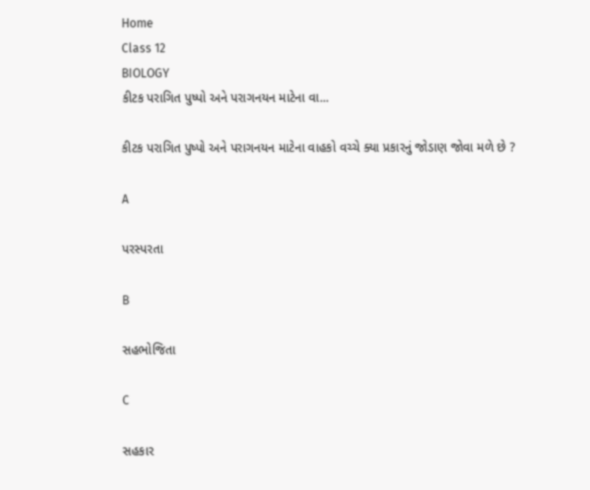Home
Class 12
BIOLOGY
કીટક પરાગિત પુષ્પો અને પરાગનયન માટેના વા...

કીટક પરાગિત પુષ્પો અને પરાગનયન માટેના વાહકો વચ્ચે ક્યા પ્રકારનું જોડાણ જોવા મળે છે ?

A

પરસ્પરતા

B

સહભોજિતા

C

સહકાર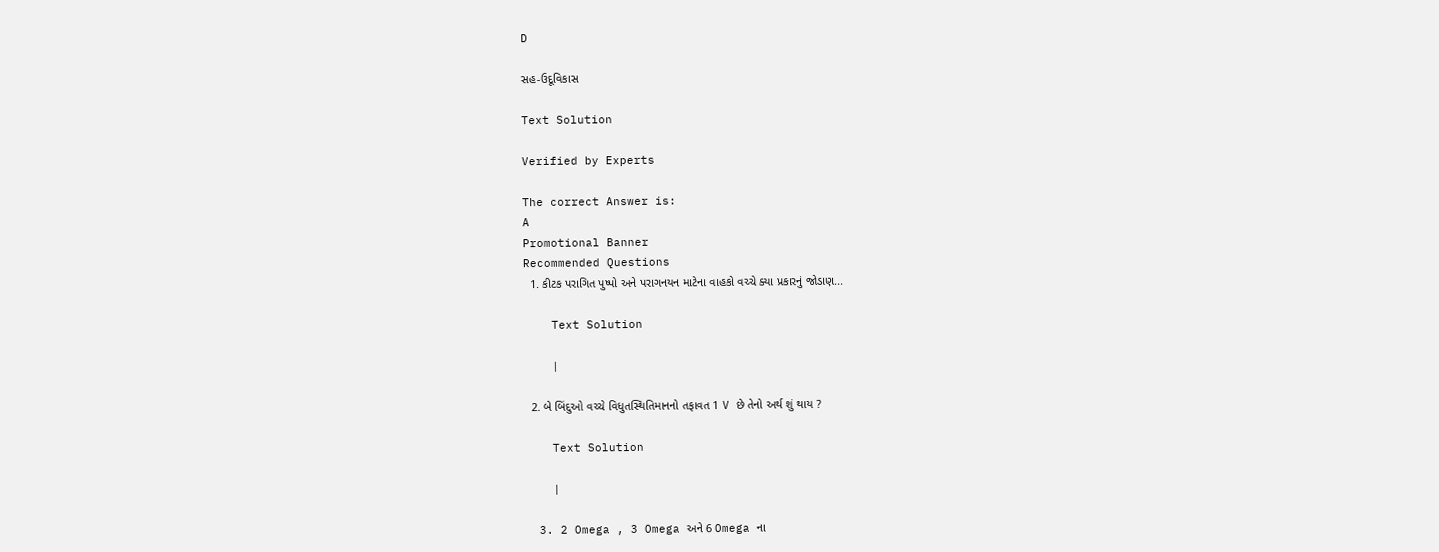D

સહ-ઉદૂવિકાસ

Text Solution

Verified by Experts

The correct Answer is:
A
Promotional Banner
Recommended Questions
  1. કીટક પરાગિત પુષ્પો અને પરાગનયન માટેના વાહકો વચ્ચે ક્યા પ્રકારનું જોડાણ...

    Text Solution

    |

  2. બે બિંદુઓ વચ્ચે વિધુતસ્થિતિમાનનો તફાવત 1 V છે તેનો અર્થ શું થાય ?

    Text Solution

    |

  3. 2 Omega , 3 Omega અને 6 Omega ના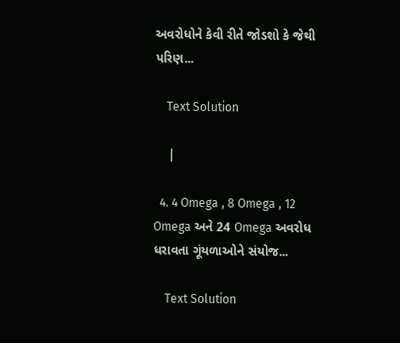અવરોધોને કેવી રીતે જોડશો કે જેથી પરિણ...

    Text Solution

    |

  4. 4 Omega , 8 Omega , 12 Omega અને 24 Omega અવરોધ ધરાવતા ગૂંયળાઓને સંયોજ...

    Text Solution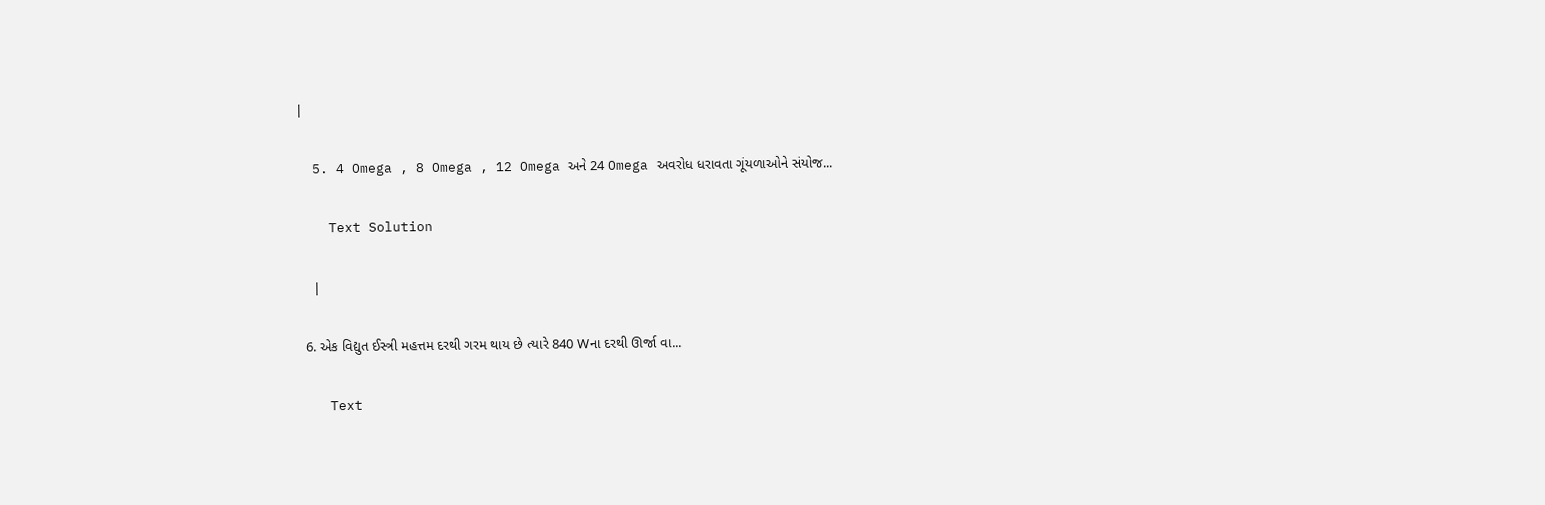|

  5. 4 Omega , 8 Omega , 12 Omega અને 24 Omega અવરોધ ધરાવતા ગૂંયળાઓને સંયોજ...

    Text Solution

    |

  6. એક વિદ્યુત ઈસ્ત્રી મહત્તમ દરથી ગરમ થાય છે ત્યારે 840 Wના દરથી ઊર્જા વા...

    Text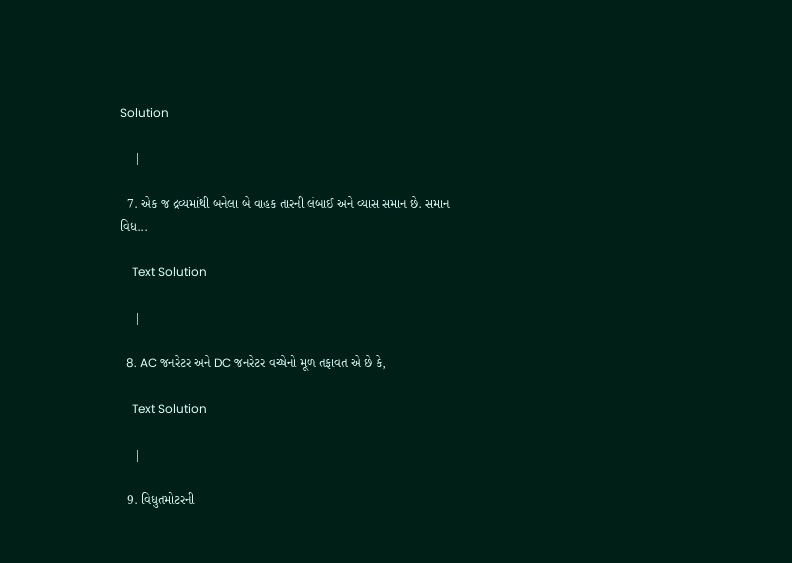Solution

    |

  7. એક જ દ્રવ્યમાંથી બનેલા બે વાહક તારની લંબાઈ અને વ્યાસ સમાન છે. સમાન વિધ...

    Text Solution

    |

  8. AC જનરેટર અને DC જનરેટર વચ્ષેનો મૂળ તફાવત એ છે કે,

    Text Solution

    |

  9. વિધુતમોટરની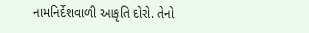નામનિર્દેશવાળી આકૃતિ દોરો. તેનો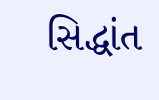સિદ્ધાંત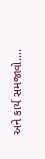અને કાર્ય સમજાવો....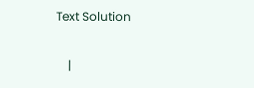Text Solution

    |